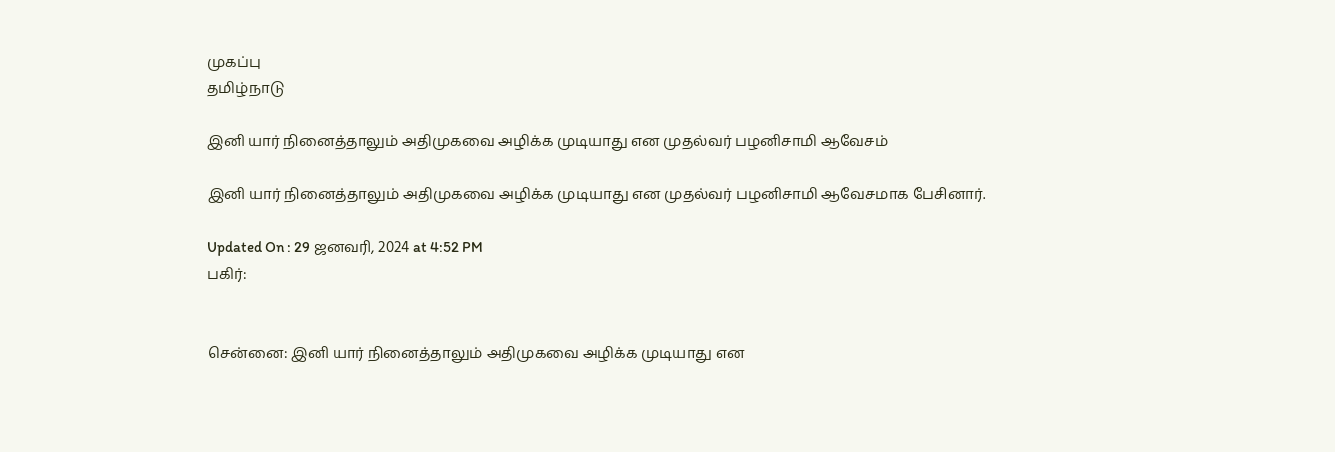முகப்பு
தமிழ்நாடு

இனி யார் நினைத்தாலும் அதிமுகவை அழிக்க முடியாது என முதல்வர் பழனிசாமி ஆவேசம்

இனி யார் நினைத்தாலும் அதிமுகவை அழிக்க முடியாது என முதல்வர் பழனிசாமி ஆவேசமாக பேசினார்.

Updated On : 29 ஜனவரி, 2024 at 4:52 PM
பகிர்:


சென்னை: இனி யார் நினைத்தாலும் அதிமுகவை அழிக்க முடியாது என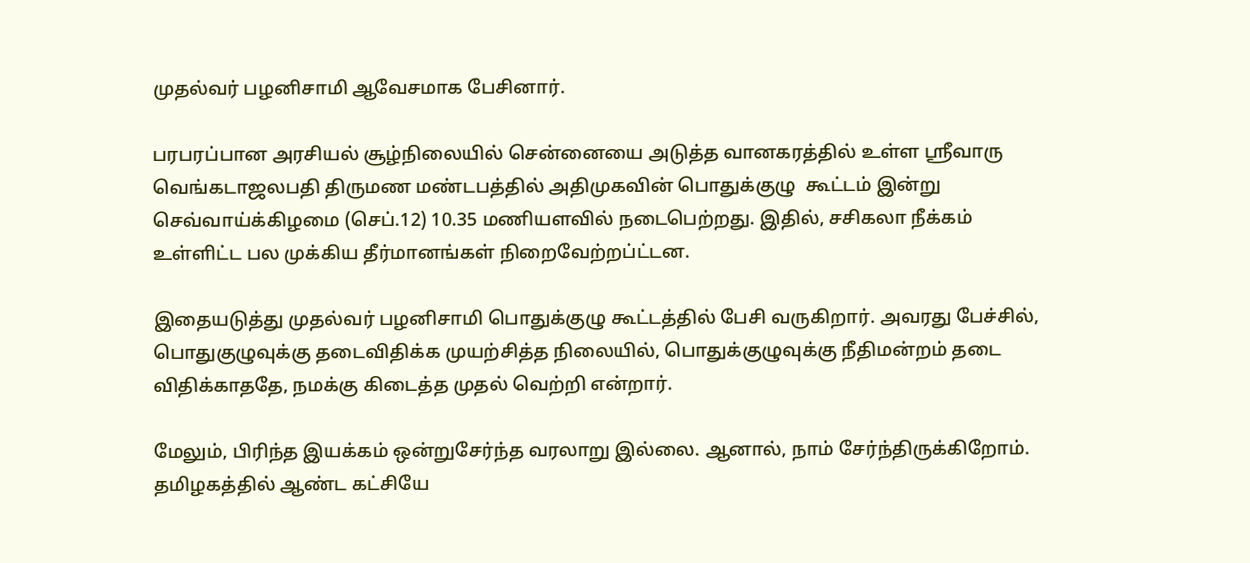முதல்வர் பழனிசாமி ஆவேசமாக பேசினார்.

பரபரப்பான அரசியல் சூழ்நிலையில் சென்னையை அடுத்த வானகரத்தில் உள்ள ஸ்ரீவாரு வெங்கடாஜலபதி திருமண மண்டபத்தில் அதிமுகவின் பொதுக்குழு  கூட்டம் இன்று செவ்வாய்க்கிழமை (செப்.12) 10.35 மணியளவில் நடைபெற்றது. இதில், சசிகலா நீக்கம் உள்ளிட்ட பல முக்கிய தீர்மானங்கள் நிறைவேற்றப்ட்டன.

இதையடுத்து முதல்வர் பழனிசாமி பொதுக்குழு கூட்டத்தில் பேசி வருகிறார். அவரது பேச்சில், பொதுகுழுவுக்கு தடைவிதிக்க முயற்சித்த நிலையில், பொதுக்குழுவுக்கு நீதிமன்றம் தடை விதிக்காததே, நமக்கு கிடைத்த முதல் வெற்றி என்றார்.

மேலும், பிரிந்த இயக்கம் ஒன்றுசேர்ந்த வரலாறு இல்லை. ஆனால், நாம் சேர்ந்திருக்கிறோம். தமிழகத்தில் ஆண்ட கட்சியே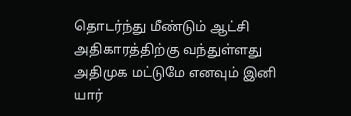தொடர்ந்து மீண்டும் ஆட்சி அதிகாரத்திற்கு வந்துள்ளது அதிமுக மட்டுமே எனவும் இனி யார்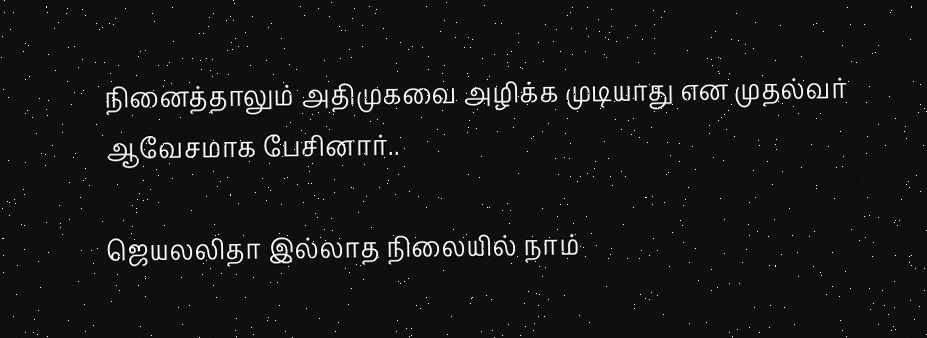நினைத்தாலும் அதிமுகவை அழிக்க முடியாது என முதல்வர் ஆவேசமாக பேசினார்..

ஜெயலலிதா இல்லாத நிலையில் நாம்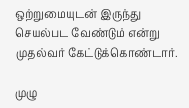ஒற்றுமையுடன் இருந்து செயல்பட வேண்டும் என்று முதல்வர் கேட்டுக்கொண்டார்.

முழு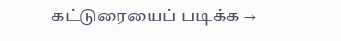கட்டுரையைப் படிக்க →